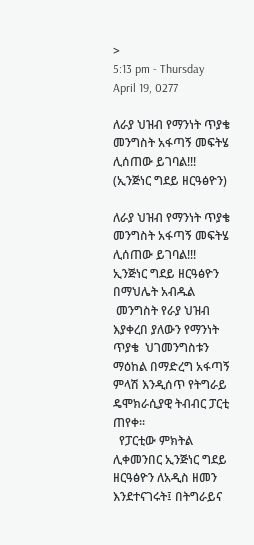>
5:13 pm - Thursday April 19, 0277

ለራያ ህዝብ የማንነት ጥያቄ መንግስት አፋጣኝ መፍትሄ ሊሰጠው ይገባል!!! (ኢንጅነር ግደይ ዘርዓፅዮን)

ለራያ ህዝብ የማንነት ጥያቄ መንግስት አፋጣኝ መፍትሄ ሊሰጠው ይገባል!!! ኢንጅነር ግደይ ዘርዓፅዮን
በማህሌት አብዱል
 መንግስት የራያ ህዝብ እያቀረበ ያለውን የማንነት ጥያቄ  ህገመንግስቱን ማዕከል በማድረግ አፋጣኝ ምላሽ እንዲሰጥ የትግራይ ዴሞክራሲያዊ ትብብር ፓርቲ ጠየቀ፡፡
  የፓርቲው ምክትል ሊቀመንበር ኢንጅነር ግደይ ዘርዓፅዮን ለአዲስ ዘመን እንደተናገሩት፤ በትግራይና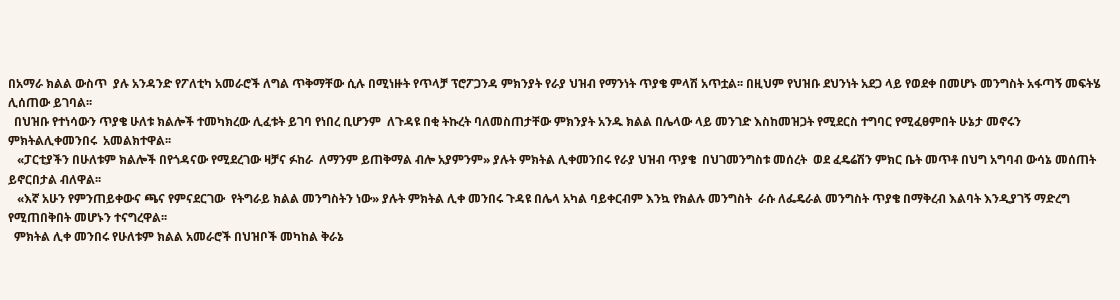በአማራ ክልል ውስጥ  ያሉ አንዳንድ የፖለቲካ አመራሮች ለግል ጥቅማቸው ሲሉ በሚነዙት የጥላቻ ፕሮፖጋንዳ ምክንያት የራያ ህዝብ የማንነት ጥያቄ ምላሽ አጥቷል፡፡ በዚህም የህዝቡ ደህንነት አደጋ ላይ የወደቀ በመሆኑ መንግስት አፋጣኝ መፍትሄ ሊሰጠው ይገባል፡፡
  በህዝቡ የተነሳውን ጥያቄ ሁለቱ ክልሎች ተመካክረው ሊፈቱት ይገባ የነበረ ቢሆንም  ለጉዳዩ በቂ ትኩረት ባለመስጠታቸው ምክንያት አንዱ ክልል በሌላው ላይ መንገድ እስከመዝጋት የሚደርስ ተግባር የሚፈፀምበት ሁኔታ መኖሩን ምክትልሊቀመንበሩ  አመልክተዋል፡፡
   «ፓርቲያችን በሁለቱም ክልሎች በየጎዳናው የሚደረገው ዛቻና ፉከራ  ለማንም ይጠቅማል ብሎ አያምንም» ያሉት ምክትል ሊቀመንበሩ የራያ ህዝብ ጥያቄ  በህገመንግስቱ መሰረት  ወደ ፈዴሬሽን ምክር ቤት መጥቶ በህግ አግባብ ውሳኔ መሰጠት ይኖርበታል ብለዋል፡፡
   «እኛ አሁን የምንጠይቀውና ጫና የምናደርገው  የትግራይ ክልል መንግስትን ነው» ያሉት ምክትል ሊቀ መንበሩ ጉዳዩ በሌላ አካል ባይቀርብም እንኳ የክልሉ መንግስት  ራሱ ለፌዴራል መንግስት ጥያቄ በማቅረብ እልባት እንዲያገኝ ማድረግ የሚጠበቅበት መሆኑን ተናግረዋል፡፡
  ምክትል ሊቀ መንበሩ የሁለቱም ክልል አመራሮች በህዝቦች መካከል ቅራኔ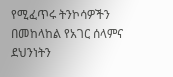የሚፈጥሩ ትንኮሳዎችን በመከላከል የአገር ሰላምና ደህንነትን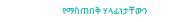የማስጠበቅ ሃላፊነታቸውን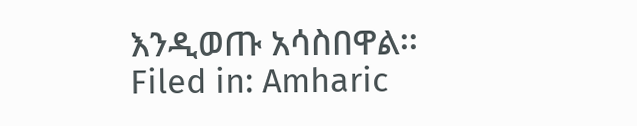እንዲወጡ አሳስበዋል፡፡
Filed in: Amharic